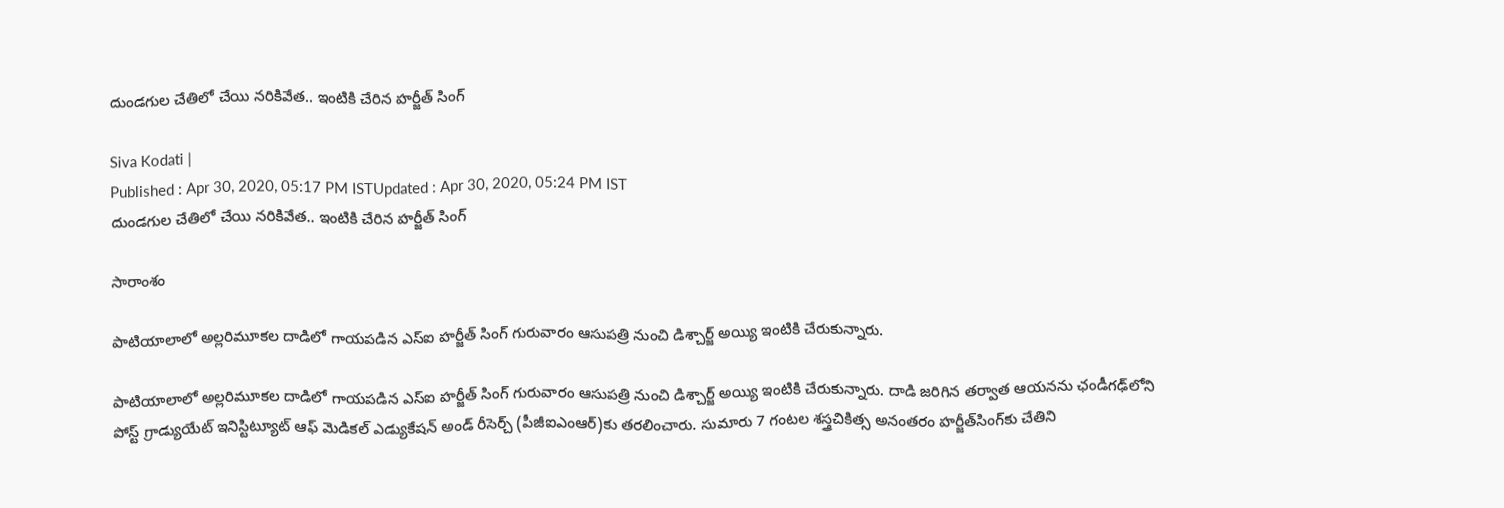దుండగుల చేతిలో చేయి నరికివేత.. ఇంటికి చేరిన హర్జీత్ సింగ్

Siva Kodati |
Published : Apr 30, 2020, 05:17 PM ISTUpdated : Apr 30, 2020, 05:24 PM IST
దుండగుల చేతిలో చేయి నరికివేత.. ఇంటికి చేరిన హర్జీత్ సింగ్

సారాంశం

పాటియాలాలో అల్లరిమూకల దాడిలో గాయపడిన ఎస్ఐ హర్జీత్ సింగ్ గురువారం ఆసుపత్రి నుంచి డిశ్చార్జ్ అయ్యి ఇంటికి చేరుకున్నారు.

పాటియాలాలో అల్లరిమూకల దాడిలో గాయపడిన ఎస్ఐ హర్జీత్ సింగ్ గురువారం ఆసుపత్రి నుంచి డిశ్చార్జ్ అయ్యి ఇంటికి చేరుకున్నారు. దాడి జరిగిన తర్వాత ఆయనను ఛండీగఢ్‌లోని పోస్ట్ గ్రాడ్యుయేట్ ఇనిస్టిట్యూట్ ఆఫ్ మెడికల్ ఎడ్యుకేషన్ అండ్ రీసెర్చ్ (పీజీఐఎంఆర్)కు తరలించారు. సుమారు 7 గంటల శస్త్రచికిత్స అనంతరం హర్జీత్‌సింగ్‌కు చేతిని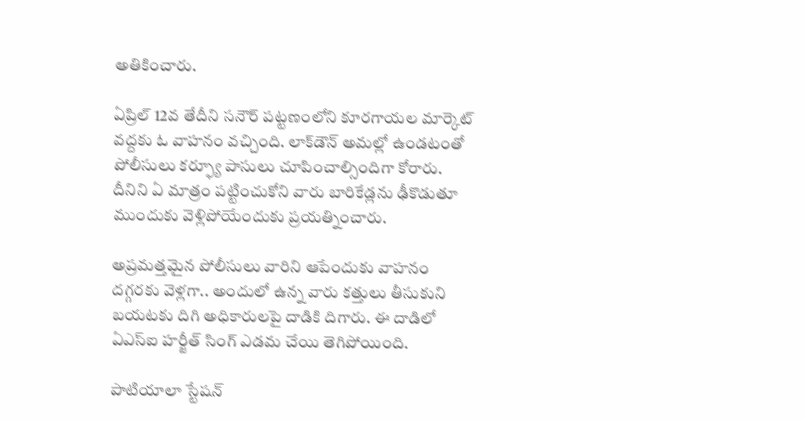అతికించారు.

ఏప్రిల్ 12వ తేదీని సనౌర్ పట్టణంలోని కూరగాయల మార్కెట్ వద్దకు ఓ వాహనం వచ్చింది. లాక్‌డౌన్ అమల్లో ఉండటంతో పోలీసులు కర్ఫ్యూ పాసులు చూపించాల్సిందిగా కోరారు. దీనిని ఏ మాత్రం పట్టించుకోని వారు బారికేడ్లను ఢీకొడుతూ ముందుకు వెళ్లిపోయేందుకు ప్రయత్నించారు.

అప్రమత్తమైన పోలీసులు వారిని ఆపేందుకు వాహనం దగ్గరకు వెళ్లగా.. అందులో ఉన్న వారు కత్తులు తీసుకుని బయటకు దిగి అధికారులపై దాడికి దిగారు. ఈ దాడిలో ఏఎస్ఐ హర్జీత్ సింగ్ ఎడమ చేయి తెగిపోయింది.

పాటియాలా స్టేషన్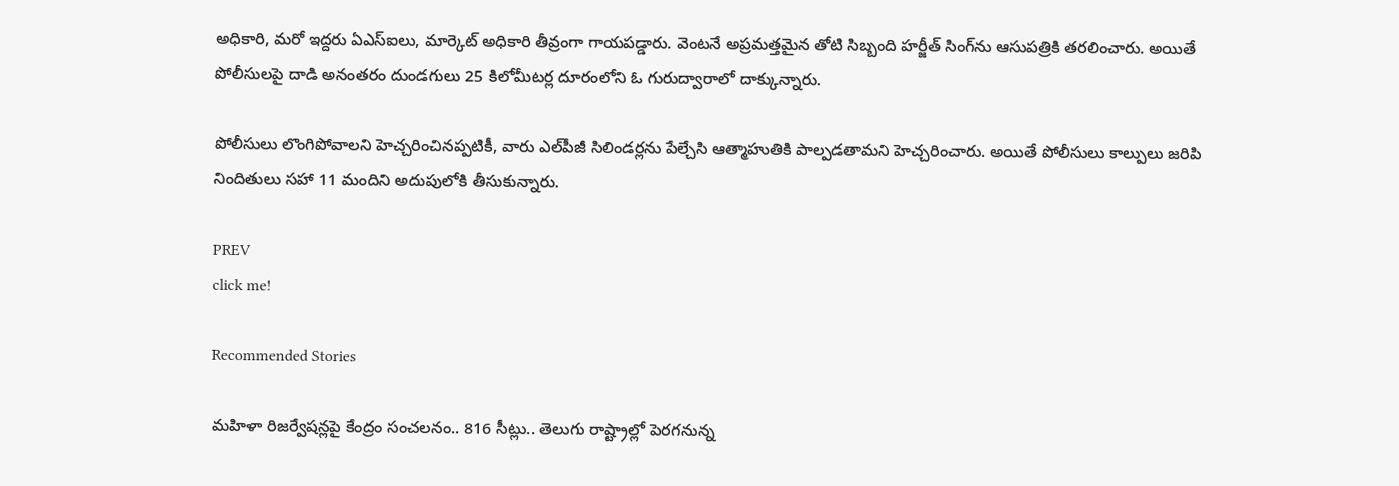అధికారి, మరో ఇద్దరు ఏఎస్ఐలు, మార్కెట్ అధికారి తీవ్రంగా గాయపడ్డారు. వెంటనే అప్రమత్తమైన తోటి సిబ్బంది హర్జీత్ సింగ్‌ను ఆసుపత్రికి తరలించారు. అయితే పోలీసులపై దాడి అనంతరం దుండగులు 25 కిలోమీటర్ల దూరంలోని ఓ గురుద్వారాలో దాక్కున్నారు.

పోలీసులు లొంగిపోవాలని హెచ్చరించినప్పటికీ, వారు ఎల్‌పీజీ సిలిండర్లను పేల్చేసి ఆత్మాహుతికి పాల్పడతామని హెచ్చరించారు. అయితే పోలీసులు కాల్పులు జరిపి నిందితులు సహా 11 మందిని అదుపులోకి తీసుకున్నారు.

PREV
click me!

Recommended Stories

మహిళా రిజర్వేషన్లపై కేంద్రం సంచలనం.. 816 సీట్లు.. తెలుగు రాష్ట్రాల్లో పెరగనున్న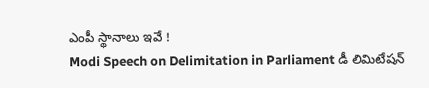ఎంపీ స్థానాలు ఇవే !
Modi Speech on Delimitation in Parliament డీ లిమిటేషన్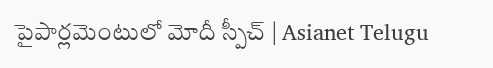పైపార్లమెంటులో మోదీ స్పీచ్ | Asianet Telugu